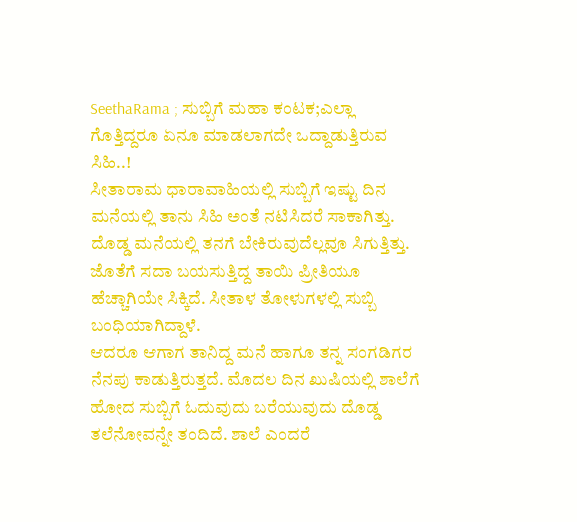SeethaRama ; ಸುಬ್ಬಿಗೆ ಮಹಾ ಕಂಟಕ;ಎಲ್ಲಾ ಗೊತ್ತಿದ್ದರೂ ಏನೂ ಮಾಡಲಾಗದೇ ಒದ್ದಾಡುತ್ತಿರುವ ಸಿಹಿ..!
ಸೀತಾರಾಮ ಧಾರಾವಾಹಿಯಲ್ಲಿ ಸುಬ್ಬಿಗೆ ಇಷ್ಟು ದಿನ ಮನೆಯಲ್ಲಿ ತಾನು ಸಿಹಿ ಅಂತೆ ನಟಿಸಿದರೆ ಸಾಕಾಗಿತ್ತು. ದೊಡ್ಡ ಮನೆಯಲ್ಲಿ ತನಗೆ ಬೇಕಿರುವುದೆಲ್ಲವೂ ಸಿಗುತ್ತಿತ್ತು. ಜೊತೆಗೆ ಸದಾ ಬಯಸುತ್ತಿದ್ದ ತಾಯಿ ಪ್ರೀತಿಯೂ ಹೆಚ್ಚಾಗಿಯೇ ಸಿಕ್ಕಿದೆ. ಸೀತಾಳ ತೋಳುಗಳಲ್ಲಿ ಸುಬ್ಬಿ ಬಂಧಿಯಾಗಿದ್ದಾಳೆ.
ಆದರೂ ಆಗಾಗ ತಾನಿದ್ದ ಮನೆ ಹಾಗೂ ತನ್ನ ಸಂಗಡಿಗರ ನೆನಪು ಕಾಡುತ್ತಿರುತ್ತದೆ. ಮೊದಲ ದಿನ ಖುಷಿಯಲ್ಲಿ ಶಾಲೆಗೆ ಹೋದ ಸುಬ್ಬಿಗೆ ಓದುವುದು ಬರೆಯುವುದು ದೊಡ್ಡ ತಲೆನೋವನ್ನೇ ತಂದಿದೆ. ಶಾಲೆ ಎಂದರೆ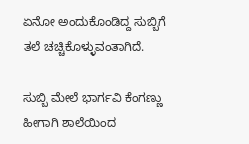ಏನೋ ಅಂದುಕೊಂಡಿದ್ದ ಸುಬ್ಬಿಗೆ ತಲೆ ಚಚ್ಚಿಕೊಳ್ಳುವಂತಾಗಿದೆ.

ಸುಬ್ಬಿ ಮೇಲೆ ಭಾರ್ಗವಿ ಕೆಂಗಣ್ಣು
ಹೀಗಾಗಿ ಶಾಲೆಯಿಂದ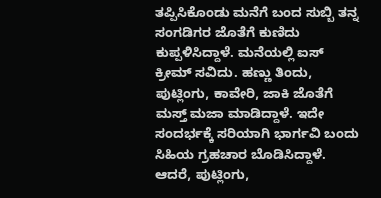ತಪ್ಪಿಸಿಕೊಂಡು ಮನೆಗೆ ಬಂದ ಸುಬ್ಬಿ ತನ್ನ ಸಂಗಡಿಗರ ಜೊತೆಗೆ ಕುಣಿದು ಕುಪ್ಪಳಿಸಿದ್ದಾಳೆ. ಮನೆಯಲ್ಲಿ ಐಸ್ ಕ್ರೀಮ್ ಸವಿದು. ಹಣ್ಣು ತಿಂದು, ಪುಟ್ಲಿಂಗು, ಕಾವೇರಿ, ಜಾಕಿ ಜೊತೆಗೆ ಮಸ್ತ್ ಮಜಾ ಮಾಡಿದ್ದಾಳೆ. ಇದೇ ಸಂದರ್ಭಕ್ಕೆ ಸರಿಯಾಗಿ ಭಾರ್ಗವಿ ಬಂದು ಸಿಹಿಯ ಗ್ರಹಚಾರ ಬೊಡಿಸಿದ್ದಾಳೆ. ಆದರೆ, ಪುಟ್ಲಿಂಗು,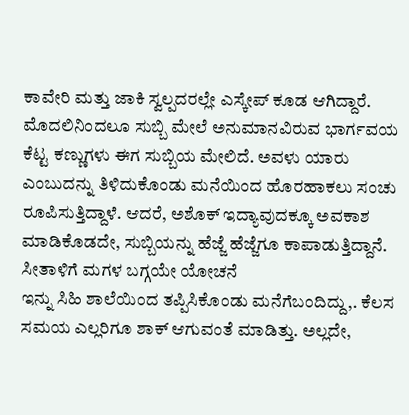ಕಾವೇರಿ ಮತ್ತು ಜಾಕಿ ಸ್ವಲ್ಪದರಲ್ಲೇ ಎಸ್ಕೇಪ್ ಕೂಡ ಆಗಿದ್ದಾರೆ. ಮೊದಲಿನಿಂದಲೂ ಸುಬ್ಬಿ ಮೇಲೆ ಅನುಮಾನವಿರುವ ಭಾರ್ಗವಯ ಕೆಟ್ಟ ಕಣ್ಣುಗಳು ಈಗ ಸುಬ್ಬಿಯ ಮೇಲಿದೆ. ಅವಳು ಯಾರು ಎಂಬುದನ್ನು ತಿಳಿದುಕೊಂಡು ಮನೆಯಿಂದ ಹೊರಹಾಕಲು ಸಂಚು ರೂಪಿಸುತ್ತಿದ್ದಾಳೆ. ಆದರೆ, ಅಶೊಕ್ ಇದ್ಯಾವುದಕ್ಕೂ ಅವಕಾಶ ಮಾಡಿಕೊಡದೇ, ಸುಬ್ಬಿಯನ್ನು ಹೆಜ್ಜೆ ಹೆಜ್ಜೆಗೂ ಕಾಪಾಡುತ್ತಿದ್ದಾನೆ.
ಸೀತಾಳಿಗೆ ಮಗಳ ಬಗ್ಗಯೇ ಯೋಚನೆ
ಇನ್ನು ಸಿಹಿ ಶಾಲೆಯಿಂದ ತಪ್ಪಿಸಿಕೊಂಡು ಮನೆಗೆಬಂದಿದ್ದು,. ಕೆಲಸ ಸಮಯ ಎಲ್ಲರಿಗೂ ಶಾಕ್ ಆಗುವಂತೆ ಮಾಡಿತ್ತು. ಅಲ್ಲದೇ,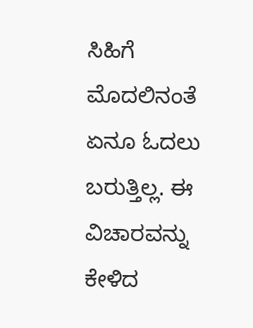ಸಿಹಿಗೆ ಮೊದಲಿನಂತೆ ಏನೂ ಓದಲು ಬರುತ್ತಿಲ್ಲ. ಈ ವಿಚಾರವನ್ನು ಕೇಳಿದ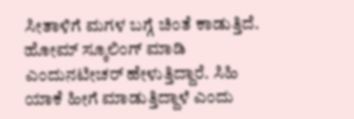ಸೀತಾಳಿಗೆ ಮಗಳ ಬಗ್ಗೆ ಚಿಂತೆ ಕಾಡುತ್ತಿದೆ. ಹೋಮ್ ಸ್ಕೂಲಿಂಗ್ ಮಾಡಿ ಎಂದುನಟೀಚರ್ ಹೇಳುತ್ತಿದ್ದಾರೆ. ಸಿಹಿ ಯಾಕೆ ಹೀಗೆ ಮಾಡುತ್ತಿದ್ದಾಳೆ ಎಂದು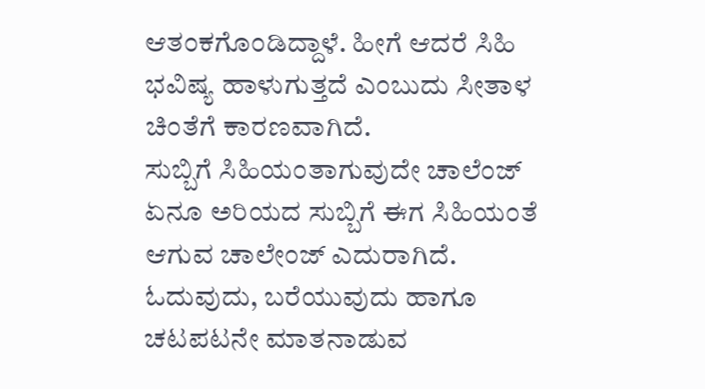ಆತಂಕಗೊಂಡಿದ್ದಾಳೆ. ಹೀಗೆ ಆದರೆ ಸಿಹಿ ಭವಿಷ್ಯ ಹಾಳುಗುತ್ತದೆ ಎಂಬುದು ಸೀತಾಳ ಚಿಂತೆಗೆ ಕಾರಣವಾಗಿದೆ.
ಸುಬ್ಬಿಗೆ ಸಿಹಿಯಂತಾಗುವುದೇ ಚಾಲೆಂಜ್
ಏನೂ ಅರಿಯದ ಸುಬ್ಬಿಗೆ ಈಗ ಸಿಹಿಯಂತೆ ಆಗುವ ಚಾಲೇಂಜ್ ಎದುರಾಗಿದೆ. ಓದುವುದು, ಬರೆಯುವುದು ಹಾಗೂ ಚಟಪಟನೇ ಮಾತನಾಡುವ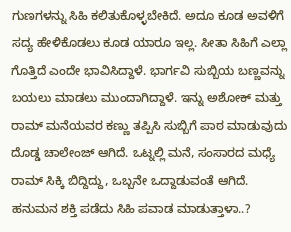ಗುಣಗಳನ್ನು ಸಿಹಿ ಕಲಿತುಕೊಳ್ಳಬೇಕಿದೆ. ಅದೂ ಕೂಡ ಅವಳಿಗೆ ಸದ್ಯ ಹೇಳಿಕೊಡಲು ಕೂಡ ಯಾರೂ ಇಲ್ಲ. ಸೀತಾ ಸಿಹಿಗೆ ಎಲ್ಲಾ ಗೊತ್ತಿದೆ ಎಂದೇ ಭಾವಿಸಿದ್ದಾಳೆ. ಭಾರ್ಗವಿ ಸುಬ್ಬಿಯ ಬಣ್ಣವನ್ನು ಬಯಲು ಮಾಡಲು ಮುಂದಾಗಿದ್ದಾಳೆ. ಇನ್ನು ಅಶೋಕ್ ಮತ್ತು ರಾಮ್ ಮನೆಯವರ ಕಣ್ಣು ತಪ್ಪಿಸಿ ಸುಬ್ಬಿಗೆ ಪಾಠ ಮಾಡುವುದು ದೊಡ್ಡ ಚಾಲೇಂಜ್ ಆಗಿದೆ. ಒಟ್ನಲ್ಲಿ ಮನೆ, ಸಂಸಾರದ ಮಧ್ಯೆ ರಾಮ್ ಸಿಕ್ಕಿ ಬಿದ್ದಿದ್ದು, ಒಬ್ಬನೇ ಒದ್ದಾಡುವಂತೆ ಆಗಿದೆ.
ಹನುಮನ ಶಕ್ತಿ ಪಡೆದು ಸಿಹಿ ಪವಾಡ ಮಾಡುತ್ತಾಳಾ..?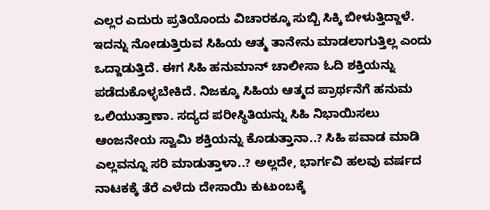ಎಲ್ಲರ ಎದುರು ಪ್ರತಿಯೊಂದು ವಿಚಾರಕ್ಕೂ ಸುಬ್ಬಿ ಸಿಕ್ಕಿ ಬೀಳುತ್ತಿದ್ದಾಳೆ. ಇದನ್ನು ನೋಡುತ್ತಿರುವ ಸಿಹಿಯ ಆತ್ಮ ತಾನೇನು ಮಾಡಲಾಗುತ್ತಿಲ್ಲ ಎಂದು ಒದ್ದಾಡುತ್ತಿದೆ. ಈಗ ಸಿಹಿ ಹನುಮಾನ್ ಚಾಲೀಸಾ ಓದಿ ಶಕ್ತಿಯನ್ನು ಪಡೆದುಕೊಳ್ಳಬೇಕಿದೆ. ನಿಜಕ್ಕೂ ಸಿಹಿಯ ಆತ್ಮದ ಪ್ರಾರ್ಥನೆಗೆ ಹನುಮ ಒಲಿಯುತ್ತಾಣಾ. ಸದ್ಯದ ಪರೀಸ್ಥಿತಿಯನ್ನು ಸಿಹಿ ನಿಭಾಯಿಸಲು ಆಂಜನೇಯ ಸ್ವಾಮಿ ಶಕ್ತಿಯನ್ನು ಕೊಡುತ್ತಾನಾ..? ಸಿಹಿ ಪವಾಡ ಮಾಡಿ ಎಲ್ಲವನ್ನೂ ಸರಿ ಮಾಡುತ್ತಾಳಾ..? ಅಲ್ಲದೇ, ಭಾರ್ಗವಿ ಹಲವು ವರ್ಷದ ನಾಟಕಕ್ಕೆ ತೆರೆ ಎಳೆದು ದೇಸಾಯಿ ಕುಟುಂಬಕ್ಕೆ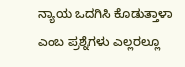ನ್ಯಾಯ ಒದಗಿಸಿ ಕೊಡುತ್ತಾಳಾ ಎಂಬ ಪ್ರಶ್ನೆಗಳು ಎಲ್ಲರಲ್ಲೂ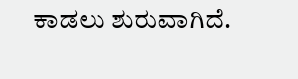ಕಾಡಲು ಶುರುವಾಗಿದೆ.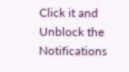Click it and Unblock the Notifications